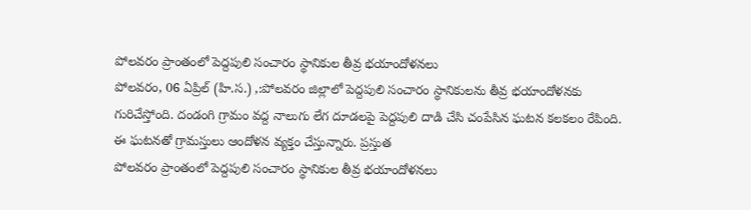పోలవరం ప్రాంతంలో పెద్దపులి సంచారం స్థానికుల తీవ్ర భయాందోళనలు
పోలవరం, 06 ఏప్రిల్ (హి.స.) ,:పోలవరం జిల్లాలో పెద్దపులి సంచారం స్థానికులను తీవ్ర భయాందోళనకు గురిచేస్తోంది. దండంగి గ్రామం వద్ద నాలుగు లేగ దూడలపై పెద్దపులి దాడి చేసి చంపేసిన ఘటన కలకలం రేపింది. ఈ ఘటనతో గ్రామస్తులు ఆందోళన వ్యక్తం చేస్తున్నారు. ప్రస్తుత
పోలవరం ప్రాంతంలో పెద్దపులి సంచారం స్థానికుల తీవ్ర భయాందోళనలు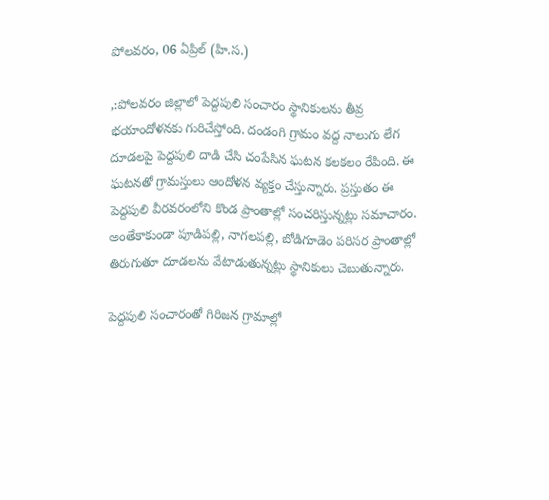పోలవరం, 06 ఏప్రిల్ (హి.స.)

,:పోలవరం జిల్లాలో పెద్దపులి సంచారం స్థానికులను తీవ్ర భయాందోళనకు గురిచేస్తోంది. దండంగి గ్రామం వద్ద నాలుగు లేగ దూడలపై పెద్దపులి దాడి చేసి చంపేసిన ఘటన కలకలం రేపింది. ఈ ఘటనతో గ్రామస్తులు ఆందోళన వ్యక్తం చేస్తున్నారు. ప్రస్తుతం ఈ పెద్దపులి వీరవరంలోని కొండ ప్రాంతాల్లో సంచరిస్తున్నట్లు సమాచారం. అంతేకాకుండా పూడిపల్లి, నాగలపల్లి, బోడిగూడెం పరిసర ప్రాంతాల్లో తిరుగుతూ దూడలను వేటాడుతున్నట్లు స్థానికులు చెబుతున్నారు.

పెద్దపులి సంచారంతో గిరిజన గ్రామాల్లో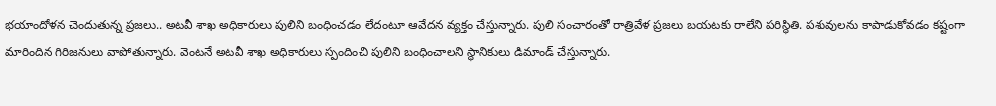భయాందోళన చెందుతున్న ప్రజలు.. అటవీ శాఖ అధికారులు పులిని బంధించడం లేదంటూ ఆవేదన వ్యక్తం చేస్తున్నారు. పులి సంచారంతో రాత్రివేళ ప్రజలు బయటకు రాలేని పరిస్థితి. పశువులను కాపాడుకోవడం కష్టంగా మారిందిన గిరిజనులు వాపోతున్నారు. వెంటనే అటవీ శాఖ అధికారులు స్పందించి పులిని బంధించాలని స్థానికులు డిమాండ్ చేస్తున్నారు.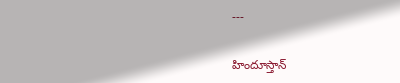---

హిందూస్తాన్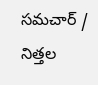సమచార్ / నిత్తల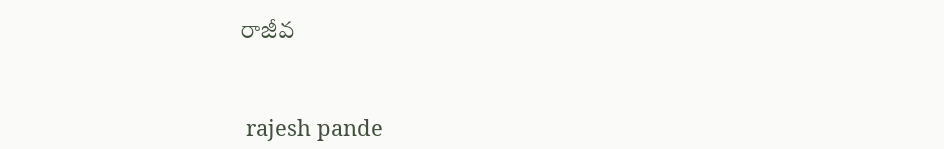రాజీవ


 rajesh pande